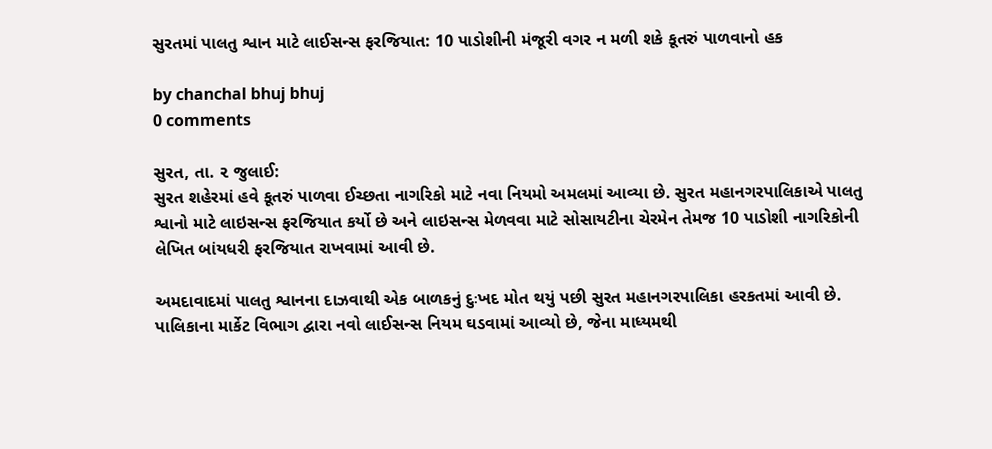સુરતમાં પાલતુ શ્વાન માટે લાઈસન્સ ફરજિયાત: 10 પાડોશીની મંજૂરી વગર ન મળી શકે કૂતરું પાળવાનો હક

by chanchal bhuj bhuj
0 comments

સુરત, તા. ૨ જુલાઈ:
સુરત શહેરમાં હવે કૂતરું પાળવા ઈચ્છતા નાગરિકો માટે નવા નિયમો અમલમાં આવ્યા છે. સુરત મહાનગરપાલિકાએ પાલતુ શ્વાનો માટે લાઇસન્સ ફરજિયાત કર્યો છે અને લાઇસન્સ મેળવવા માટે સોસાયટીના ચેરમેન તેમજ 10 પાડોશી નાગરિકોની લેખિત બાંયધરી ફરજિયાત રાખવામાં આવી છે.

અમદાવાદમાં પાલતુ શ્વાનના દાઝવાથી એક બાળકનું દુઃખદ મોત થયું પછી સુરત મહાનગરપાલિકા હરકતમાં આવી છે. પાલિકાના માર્કેટ વિભાગ દ્વારા નવો લાઈસન્સ નિયમ ઘડવામાં આવ્યો છે, જેના માધ્યમથી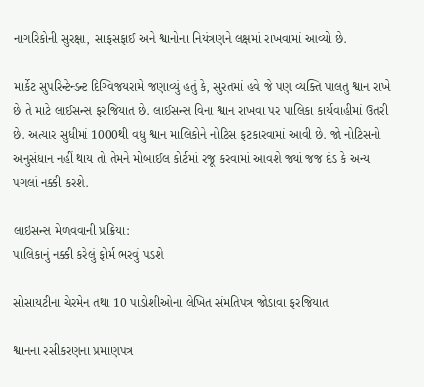નાગરિકોની સુરક્ષા, સાફસફાઈ અને શ્વાનોના નિયંત્રણને લક્ષમાં રાખવામાં આવ્યો છે.

માર્કેટ સુપરિન્ટેન્ડન્ટ દિગ્વિજયરામે જણાવ્યું હતું કે, સુરતમાં હવે જે પણ વ્યક્તિ પાલતુ શ્વાન રાખે છે તે માટે લાઈસન્સ ફરજિયાત છે. લાઈસન્સ વિના શ્વાન રાખવા પર પાલિકા કાર્યવાહીમાં ઉતરી છે. અત્યાર સુધીમાં 1000થી વધુ શ્વાન માલિકોને નોટિસ ફટકારવામાં આવી છે. જો નોટિસનો અનુસંધાન નહીં થાય તો તેમને મોબાઈલ કોર્ટમાં રજૂ કરવામાં આવશે જ્યાં જજ દંડ કે અન્ય પગલાં નક્કી કરશે.

લાઇસન્સ મેળવવાની પ્રક્રિયા:
પાલિકાનું નક્કી કરેલું ફોર્મ ભરવું પડશે

સોસાયટીના ચેરમેન તથા 10 પાડોશીઓના લેખિત સંમતિપત્ર જોડાવા ફરજિયાત

શ્વાનના રસીકરણના પ્રમાણપત્ર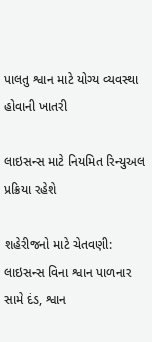પાલતુ શ્વાન માટે યોગ્ય વ્યવસ્થા હોવાની ખાતરી

લાઇસન્સ માટે નિયમિત રિન્યુઅલ પ્રક્રિયા રહેશે

શહેરીજનો માટે ચેતવણી:
લાઇસન્સ વિના શ્વાન પાળનાર સામે દંડ, શ્વાન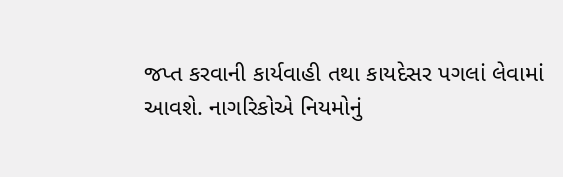જપ્ત કરવાની કાર્યવાહી તથા કાયદેસર પગલાં લેવામાં આવશે. નાગરિકોએ નિયમોનું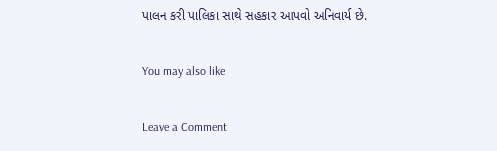પાલન કરી પાલિકા સાથે સહકાર આપવો અનિવાર્ય છે.

You may also like

Leave a Comment